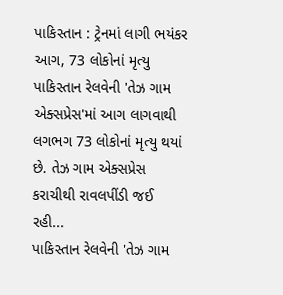પાકિસ્તાન : ટ્રેનમાં લાગી ભયંકર આગ, 73 લોકોનાં મૃત્યુ
પાકિસ્તાન રેલવેની 'તેઝ ગામ એક્સપ્રેસ'માં આગ લાગવાથી લગભગ 73 લોકોનાં મૃત્યુ થયાં છે. તેઝ ગામ એક્સપ્રેસ કરાચીથી રાવલપીંડી જઈ રહી...
પાકિસ્તાન રેલવેની 'તેઝ ગામ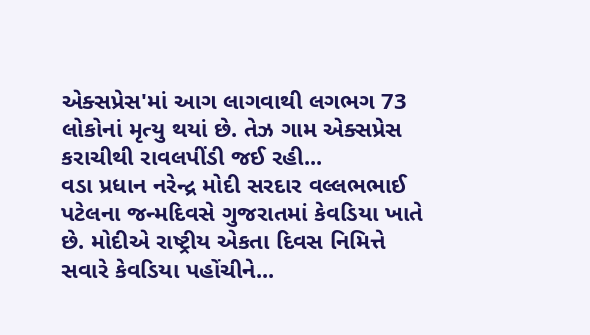એક્સપ્રેસ'માં આગ લાગવાથી લગભગ 73 લોકોનાં મૃત્યુ થયાં છે. તેઝ ગામ એક્સપ્રેસ કરાચીથી રાવલપીંડી જઈ રહી...
વડા પ્રધાન નરેન્દ્ર મોદી સરદાર વલ્લભભાઈ પટેલના જન્મદિવસે ગુજરાતમાં કેવડિયા ખાતે છે. મોદીએ રાષ્ટ્રીય એકતા દિવસ નિમિત્તે સવારે કેવડિયા પહોંચીને...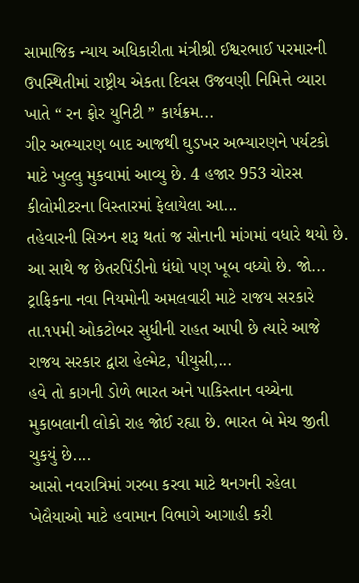સામાજિક ન્યાય અધિકારીતા મંત્રીશ્રી ઈશ્વરભાઈ પરમારની ઉપસ્થિતીમાં રાષ્ટ્રીય એકતા દિવસ ઉજવણી નિમિત્તે વ્યારા ખાતે “ રન ફોર યુનિટી ” કાર્યક્રમ...
ગીર અભ્યારણ બાદ આજથી ઘુડખર અભ્યારણને પર્યટકો માટે ખુલ્લુ મુકવામાં આવ્યુ છે. 4 હજાર 953 ચોરસ કીલોમીટરના વિસ્તારમાં ફેલાયેલા આ...
તહેવારની સિઝન શરૂ થતાં જ સોનાની માંગમાં વધારે થયો છે. આ સાથે જ છેતરપિંડીનો ધંધો પણ ખૂબ વધ્યો છે. જો...
ટ્રાફિકના નવા નિયમોની અમલવારી માટે રાજય સરકારે તા.૧૫મી ઓકટોબર સુધીની રાહત આપી છે ત્યારે આજે રાજય સરકાર દ્વારા હેલ્મેટ, પીયુસી,...
હવે તો કાગની ડોળે ભારત અને પાકિસ્તાન વચ્ચેના મુકાબલાની લોકો રાહ જોઈ રહ્યા છે. ભારત બે મેચ જીતી ચુકયું છે....
આસો નવરાત્રિમાં ગરબા કરવા માટે થનગની રહેલા ખેલૈયાઓ માટે હવામાન વિભાગે આગાહી કરી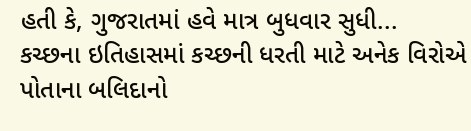હતી કે, ગુજરાતમાં હવે માત્ર બુધવાર સુધી...
કચ્છના ઇતિહાસમાં કચ્છની ધરતી માટે અનેક વિરોએ પોતાના બલિદાનો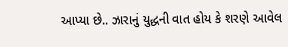આપ્યા છે.. ઝારાનું યુદ્ધની વાત હોય કે શરણે આવેલ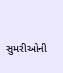સુમરીઓની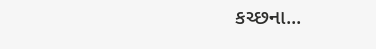કચ્છના...